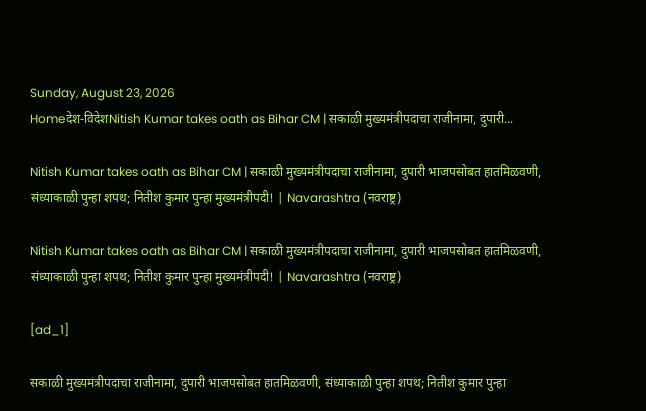Sunday, August 23, 2026
Homeदेश-विदेशNitish Kumar takes oath as Bihar CM | सकाळी मुख्यमंत्रीपदाचा राजीनामा, दुपारी...

Nitish Kumar takes oath as Bihar CM | सकाळी मुख्यमंत्रीपदाचा राजीनामा, दुपारी भाजपसोबत हातमिळवणी, संध्याकाळी पुन्हा शपथ; नितीश कुमार पुन्हा मुख्यमंत्रीपदी! | Navarashtra (नवराष्ट्र)

Nitish Kumar takes oath as Bihar CM | सकाळी मुख्यमंत्रीपदाचा राजीनामा, दुपारी भाजपसोबत हातमिळवणी, संध्याकाळी पुन्हा शपथ; नितीश कुमार पुन्हा मुख्यमंत्रीपदी! | Navarashtra (नवराष्ट्र)

[ad_1]

सकाळी मुख्यमंत्रीपदाचा राजीनामा, दुपारी भाजपसोबत हातमिळवणी, संध्याकाळी पुन्हा शपथ; नितीश कुमार पुन्हा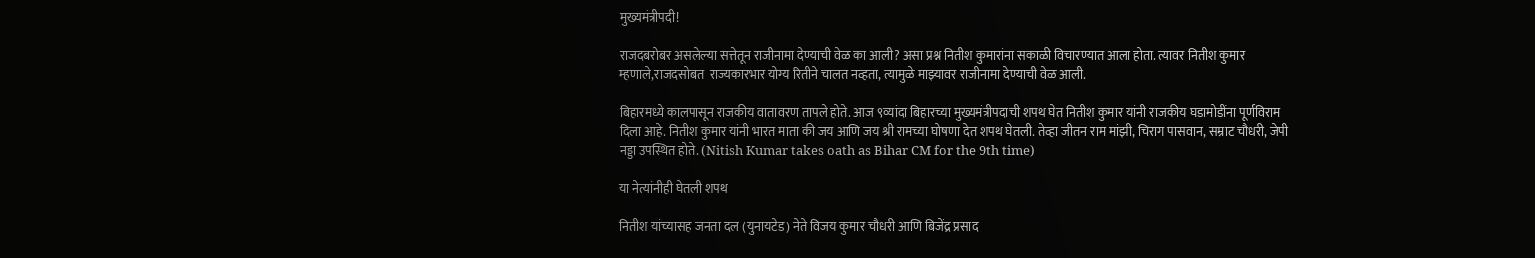मुख्यमंत्रीपदी!

राजदबरोबर असलेल्या सत्तेतून राजीनामा देण्याची वेळ का आली? असा प्रश्न नितीश कुमारांना सकाळी विचारण्यात आला होता. त्यावर नितीश कुमार म्हणाले,राजदसोबत  राज्यकारभार योग्य रितीने चालत नव्हता, त्यामुळे माझ्यावर राजीनामा देण्याची वेळ आली.

बिहारमध्ये कालपासून राजकीय वातावरण तापले होते. आज ९व्यांदा बिहारच्या मुख्यमंत्रीपदाची शपथ घेत नितीश कुमार यांनी राजकीय घडामोडींना पूर्णविराम दिला आहे. नितीश कुमार यांनी भारत माता की जय आणि जय श्री रामच्या घोषणा देत शपथ घेतली. तेव्हा जीतन राम मांझी, चिराग पासवान, सम्राट चौधरी, जेपी नड्डा उपस्थित होते. (Nitish Kumar takes oath as Bihar CM for the 9th time)

या नेत्यांनीही घेतली शपथ

नितीश यांच्यासह जनता दल (युनायटेड) नेते विजय कुमार चौधरी आणि बिजेंद्र प्रसाद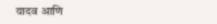यादव आणि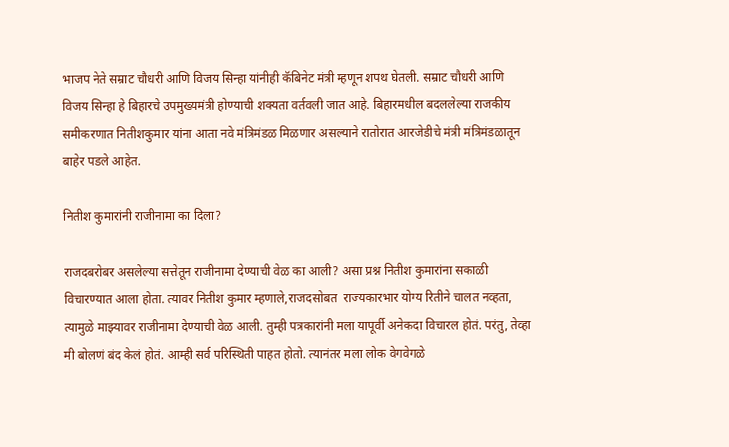भाजप नेते सम्राट चौधरी आणि विजय सिन्हा यांनीही कॅबिनेट मंत्री म्हणून शपथ घेतली. सम्राट चौधरी आणि विजय सिन्हा हे बिहारचे उपमुख्यमंत्री होण्याची शक्यता वर्तवली जात आहे. बिहारमधील बदललेल्या राजकीय समीकरणात नितीशकुमार यांना आता नवे मंत्रिमंडळ मिळणार असल्याने रातोरात आरजेडीचे मंत्री मंत्रिमंडळातून बाहेर पडले आहेत.

नितीश कुमारांनी राजीनामा का दिला?

राजदबरोबर असलेल्या सत्तेतून राजीनामा देण्याची वेळ का आली? असा प्रश्न नितीश कुमारांना सकाळी विचारण्यात आला होता. त्यावर नितीश कुमार म्हणाले,राजदसोबत  राज्यकारभार योग्य रितीने चालत नव्हता, त्यामुळे माझ्यावर राजीनामा देण्याची वेळ आली. तुम्ही पत्रकारांनी मला यापूर्वी अनेकदा विचारल होतं. परंतु, तेव्हा मी बोलणं बंद केलं होतं. आम्ही सर्व परिस्थिती पाहत होतो. त्यानंतर मला लोक वेगवेगळे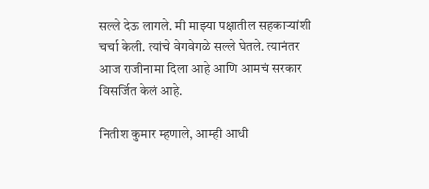सल्ले देऊ लागले. मी माझ्या पक्षातील सहकाऱ्यांशी चर्चा केली. त्यांचे वेगवेगळे सल्ले घेतले. त्यानंतर आज राजीनामा दिला आहे आणि आमचं सरकार विसर्जित केलं आहे.

नितीश कुमार म्हणाले, आम्ही आधी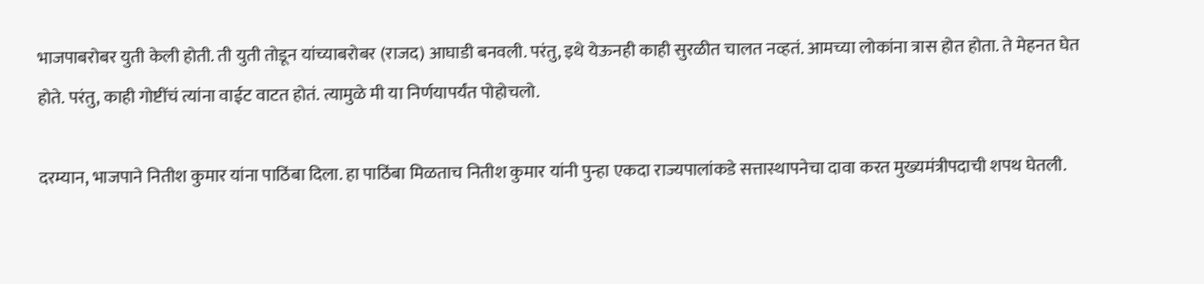भाजपाबरोबर युती केली होती. ती युती तोडून यांच्याबरोबर (राजद) आघाडी बनवली. परंतु, इथे येऊनही काही सुरळीत चालत नव्हतं. आमच्या लोकांना त्रास होत होता. ते मेहनत घेत होते. परंतु, काही गोष्टींचं त्यांना वाईट वाटत होतं. त्यामुळे मी या निर्णयापर्यंत पोहोचलो.

दरम्यान, भाजपाने नितीश कुमार यांना पाठिंबा दिला. हा पाठिंबा मिळताच नितीश कुमार यांनी पुन्हा एकदा राज्यपालांकडे सत्तास्थापनेचा दावा करत मुख्यमंत्रीपदाची शपथ घेतली.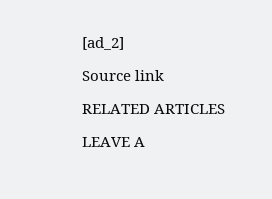[ad_2]

Source link

RELATED ARTICLES

LEAVE A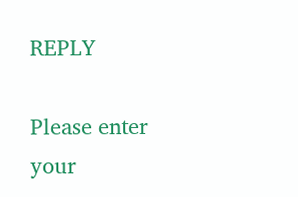REPLY

Please enter your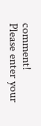comment!
Please enter your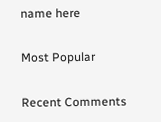name here

Most Popular

Recent Comments